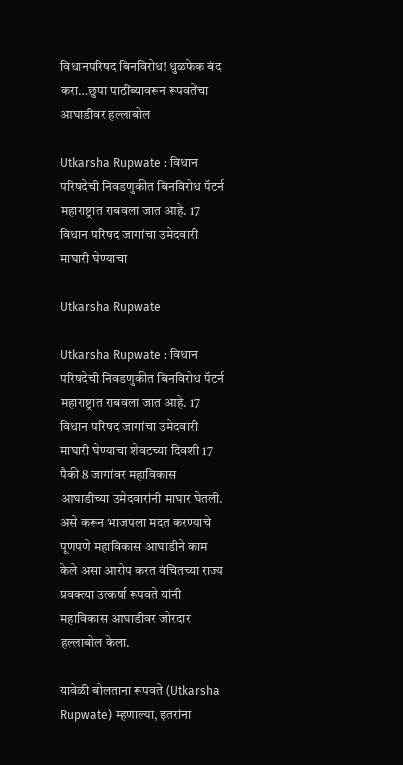विधानपरिषद बिनविरोध! धुळफेक बंद करा…छुपा पाठींब्यावरून रूपवतेंचा आघाडीवर हल्लाबोल

Utkarsha Rupwate : विधान परिषदेची निवडणुकीत बिनविरोध पॅटर्न महाराष्ट्रात राबवला जात आहे. 17 विधान परिषद जागांचा उमेदवारी माघारी घेण्याचा

Utkarsha Rupwate

Utkarsha Rupwate : विधान परिषदेची निवडणुकीत बिनविरोध पॅटर्न महाराष्ट्रात राबवला जात आहे. 17 विधान परिषद जागांचा उमेदवारी माघारी घेण्याचा शेवटच्या दिवशी 17 पैकी 8 जागांवर महाविकास आघाडीच्या उमेदवारांनी माघार घेतली. असे करून भाजपला मदत करण्याचे पूणपणे महाविकास आघाडीने काम केले असा आरोप करत वंचितच्या राज्य प्रवक्त्या उत्कर्षा रूपवते यांनी महाविकास आघाडीवर जोरदार हल्लाबोल केला.

यावेळी बोलताना रूपवते (Utkarsha Rupwate) म्हणाल्या, इतरांना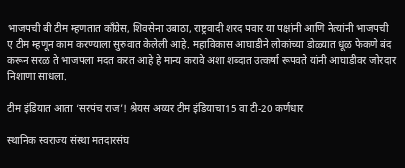भाजपची बी टीम म्हणतात काँग्रेस, शिवसेना उबाठा, राष्ट्रवादी शरद पवार या पक्षांनी आणि नेत्यांनी भाजपची ए टीम म्हणून काम करण्याला सुरुवात केलेली आहे. महाविकास आघाडीने लोकांच्या डोळ्यात धूळ फेकणे बंद करून सरळ ते भाजपला मदत करत आहे हे मान्य करावे अशा शब्दात उत्कर्षा रूपवते यांनी आघाडीवर जोरदार निशाणा साधला.

टीम इंडियात आता ‘सरपंच राज’! श्रेयस अय्यर टीम इंडियाचा15 वा टी-20 कर्णधार

स्थानिक स्वराज्य संस्था मतदारसंघ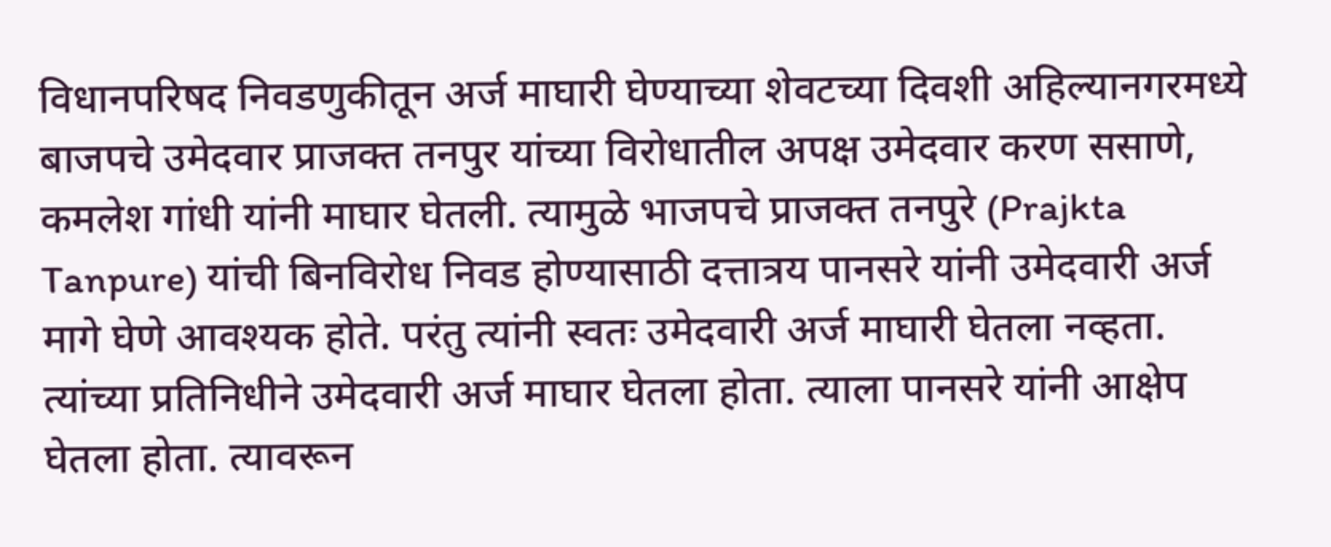विधानपरिषद निवडणुकीतून अर्ज माघारी घेण्याच्या शेवटच्या दिवशी अहिल्यानगरमध्ये बाजपचे उमेदवार प्राजक्त तनपुर यांच्या विरोधातील अपक्ष उमेदवार करण ससाणे, कमलेश गांधी यांनी माघार घेतली. त्यामुळे भाजपचे प्राजक्त तनपुरे (Prajkta Tanpure) यांची बिनविरोध निवड होण्यासाठी दत्तात्रय पानसरे यांनी उमेदवारी अर्ज मागे घेणे आवश्यक होते. परंतु त्यांनी स्वतः उमेदवारी अर्ज माघारी घेतला नव्हता. त्यांच्या प्रतिनिधीने उमेदवारी अर्ज माघार घेतला होता. त्याला पानसरे यांनी आक्षेप घेतला होता. त्यावरून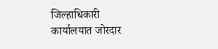जिल्हाधिकारी कार्यालयात जोरदार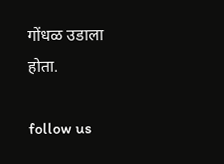गोंधळ उडाला होता.

follow us